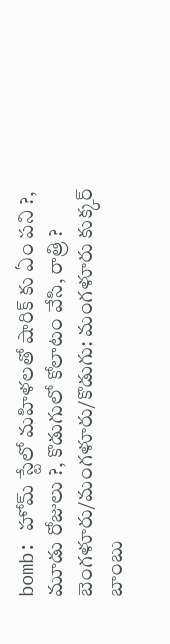bomb: హోమ్ స్టేలో మహిళలతో షారిక్ కు ఏం పని ?, మూడు రోజులు ?, కొడుగులో కోలాటం వేసి, రాత్రి ?
బెంగళూరు/మంగళూరు/కొడుగు: మంగళూరు కుక్కర్ బాంబు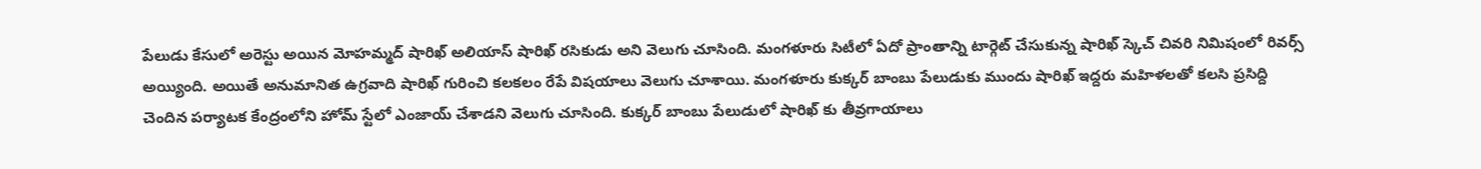పేలుడు కేసులో అరెస్టు అయిన మోహమ్మద్ షారిఖ్ అలియాస్ షారిఖ్ రసికుడు అని వెలుగు చూసింది. మంగళూరు సిటీలో ఏదో ప్రాంతాన్ని టార్గెట్ చేసుకున్న షారిఖ్ స్కెచ్ చివరి నిమిషంలో రివర్స్ అయ్యింది. అయితే అనుమానిత ఉగ్రవాది షారిఖ్ గురించి కలకలం రేపే విషయాలు వెలుగు చూశాయి. మంగళూరు కుక్కర్ బాంబు పేలుడుకు ముందు షారిఖ్ ఇద్దరు మహిళలతో కలసి ప్రసిద్ది చెందిన పర్యాటక కేంద్రంలోని హోమ్ స్టేలో ఎంజాయ్ చేశాడని వెలుగు చూసింది. కుక్కర్ బాంబు పేలుడులో షారిఖ్ కు తీవ్రగాయాలు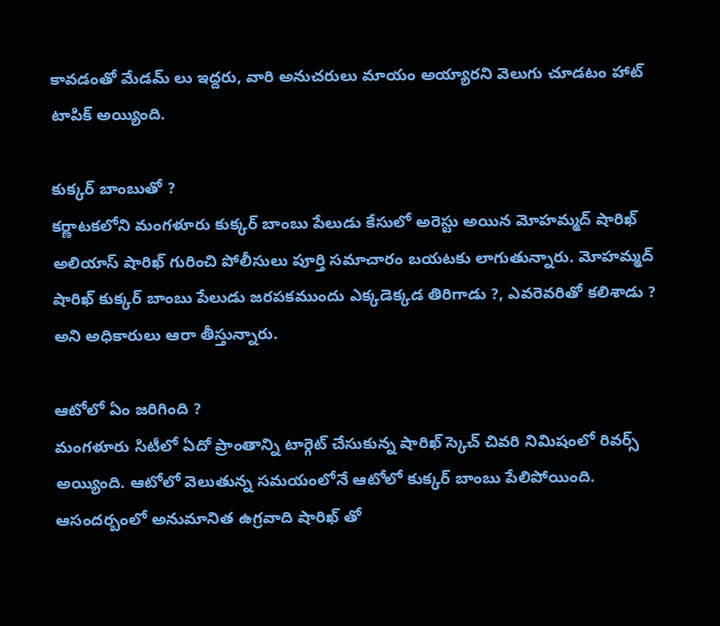కావడంతో మేడమ్ లు ఇద్దరు, వారి అనుచరులు మాయం అయ్యారని వెలుగు చూడటం హాట్ టాపిక్ అయ్యింది.

కుక్కర్ బాంబుతో ?
కర్ణాటకలోని మంగళూరు కుక్కర్ బాంబు పేలుడు కేసులో అరెస్టు అయిన మోహమ్మద్ షారిఖ్ అలియాస్ షారిఖ్ గురించి పోలీసులు పూర్తి సమాచారం బయటకు లాగుతున్నారు. మోహమ్మద్ షారిఖ్ కుక్కర్ బాంబు పేలుడు జరపకముందు ఎక్కడెక్కడ తిరిగాడు ?, ఎవరెవరితో కలిశాడు ? అని అధికారులు ఆరా తీస్తున్నారు.

ఆటోలో ఏం జరిగింది ?
మంగళూరు సిటీలో ఏదో ప్రాంతాన్ని టార్గెట్ చేసుకున్న షారిఖ్ స్కెచ్ చివరి నిమిషంలో రివర్స్ అయ్యింది. ఆటోలో వెలుతున్న సమయంలోనే ఆటోలో కుక్కర్ బాంబు పేలిపోయింది. ఆసందర్బంలో అనుమానిత ఉగ్రవాది షారిఖ్ తో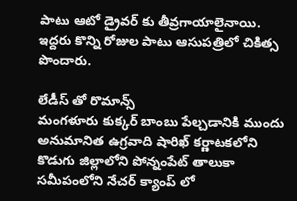పాటు ఆటో డ్రైవర్ కు తీవ్రగాయాలైనాయి. ఇద్దరు కొన్ని రోజుల పాటు ఆసుపత్రిలో చికిత్స పొందారు.

లేడీస్ తో రొమాన్స్
మంగళూరు కుక్కర్ బాంబు పేల్చడానికి ముందు అనుమానిత ఉగ్రవాది షారిఖ్ కర్ణాటకలోని కొడుగు జిల్లాలోని పోన్నంపేట్ తాలుకా సమీపంలోని నేచర్ క్యాంప్ లో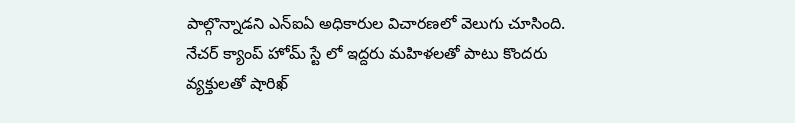పాల్గొన్నాడని ఎన్ఐఏ అధికారుల విచారణలో వెలుగు చూసింది. నేచర్ క్యాంప్ హోమ్ స్టే లో ఇద్దరు మహిళలతో పాటు కొందరు వ్యక్తులతో షారిఖ్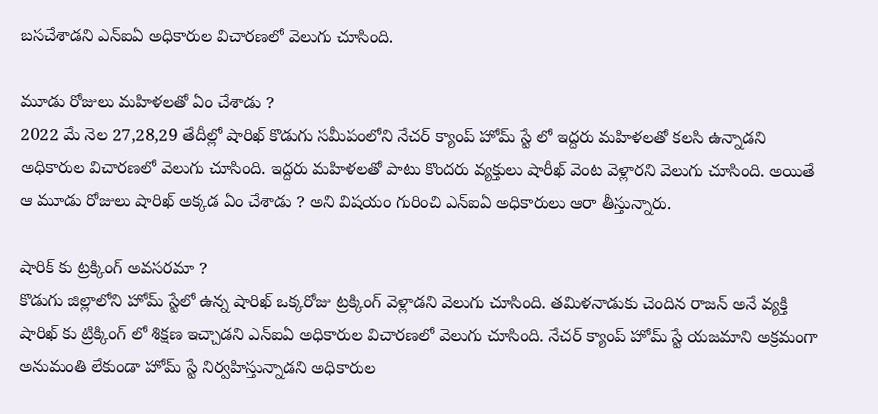బసచేశాడని ఎన్ఐఏ అధికారుల విచారణలో వెలుగు చూసింది.

మూడు రోజులు మహిళలతో ఏం చేశాడు ?
2022 మే నెల 27,28,29 తేదీల్లో షారిఖ్ కొడుగు సమీపంలోని నేచర్ క్యాంప్ హోమ్ స్టే లో ఇద్దరు మహిళలతో కలసి ఉన్నాడని అధికారుల విచారణలో వెలుగు చూసింది. ఇద్దరు మహిళలతో పాటు కొందరు వ్యక్తులు షారీఖ్ వెంట వెళ్లారని వెలుగు చూసింది. అయితే ఆ మూడు రోజులు షారిఖ్ అక్కడ ఏం చేశాడు ? అని విషయం గురించి ఎన్ఐఏ అధికారులు ఆరా తీస్తున్నారు.

షారిక్ కు ట్రక్కింగ్ అవసరమా ?
కొడుగు జిల్లాలోని హోమ్ స్టేలో ఉన్న షారిఖ్ ఒక్కరోజు ట్రక్కింగ్ వెళ్లాడని వెలుగు చూసింది. తమిళనాడుకు చెందిన రాజన్ అనే వ్యక్తి షారిఖ్ కు ట్రిక్కింగ్ లో శిక్షణ ఇచ్చాడని ఎన్ఐఏ అధికారుల విచారణలో వెలుగు చూసింది. నేచర్ క్యాంప్ హోమ్ స్టే యజమాని అక్రమంగా అనుమంతి లేకుండా హోమ్ స్టే నిర్వహిస్తున్నాడని అధికారుల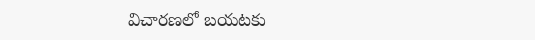విచారణలో బయటకు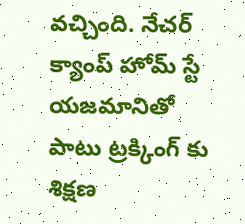వచ్చింది. నేచర్ క్యాంప్ హోమ్ స్టే యజమానితో పాటు ట్రక్కింగ్ కు శిక్షణ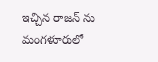ఇచ్చిన రాజన్ ను మంగళూరులో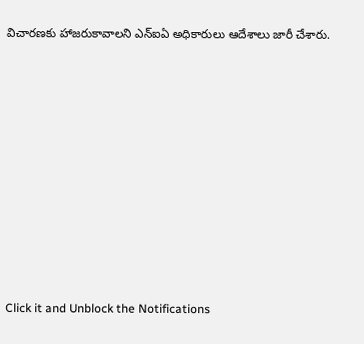విచారణకు హాజరుకావాలని ఎన్ఐఏ అధికారులు ఆదేశాలు జారీ చేశారు.












Click it and Unblock the Notifications